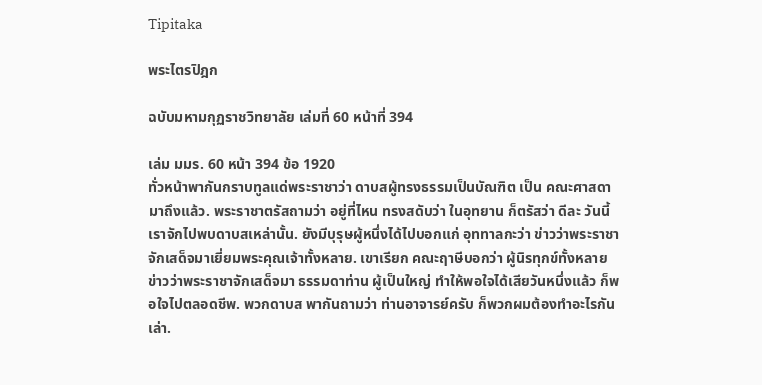Tipitaka

พระไตรปิฎก

ฉบับมหามกุฏราชวิทยาลัย เล่มที่ 60 หน้าที่ 394

เล่ม มมร. 60 หน้า 394 ข้อ 1920
ทั่วหน้าพากันกราบทูลแด่พระราชาว่า ดาบสผู้ทรงธรรมเป็นบัณฑิต เป็น คณะศาสดามาถึงแล้ว. พระราชาตรัสถามว่า อยู่ที่ไหน ทรงสดับว่า ในอุทยาน ก็ตรัสว่า ดีละ วันนี้เราจักไปพบดาบสเหล่านั้น. ยังมีบุรุษผู้หนึ่งได้ไปบอกแก่ อุททาลกะว่า ข่าวว่าพระราชาจักเสด็จมาเยี่ยมพระคุณเจ้าทั้งหลาย. เขาเรียก คณะฤาษีบอกว่า ผู้นิรทุกข์ทั้งหลาย ข่าวว่าพระราชาจักเสด็จมา ธรรมดาท่าน ผู้เป็นใหญ่ ทำให้พอใจได้เสียวันหนึ่งแล้ว ก็พอใจไปตลอดชีพ. พวกดาบส พากันถามว่า ท่านอาจารย์ครับ ก็พวกผมต้องทำอะไรกันเล่า.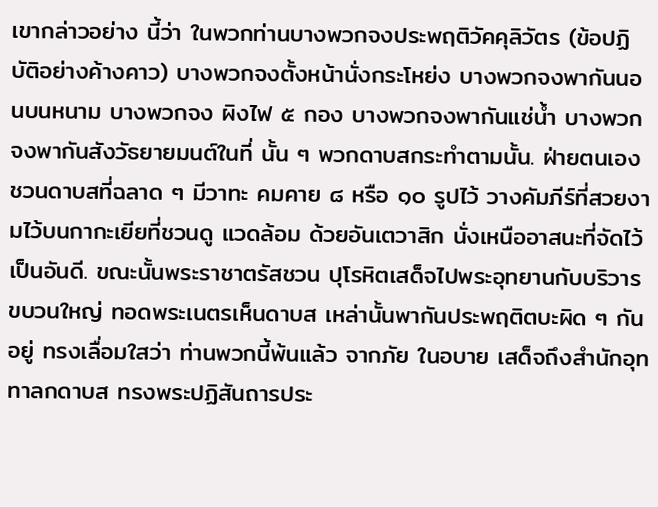เขากล่าวอย่าง นี้ว่า ในพวกท่านบางพวกจงประพฤติวัคคุลิวัตร (ข้อปฏิบัติอย่างค้างคาว) บางพวกจงตั้งหน้านั่งกระโหย่ง บางพวกจงพากันนอนบนหนาม บางพวกจง ผิงไฟ ๕ กอง บางพวกจงพากันแช่น้ำ บางพวกจงพากันสังวัธยายมนต์ในที่ นั้น ๆ พวกดาบสกระทำตามนั้น. ฝ่ายตนเองชวนดาบสที่ฉลาด ๆ มีวาทะ คมคาย ๘ หรือ ๑๐ รูปไว้ วางคัมภีร์ที่สวยงามไว้บนกากะเยียที่ชวนดู แวดล้อม ด้วยอันเตวาสิก นั่งเหนืออาสนะที่จัดไว้เป็นอันดี. ขณะนั้นพระราชาตรัสชวน ปุโรหิตเสด็จไปพระอุทยานกับบริวารขบวนใหญ่ ทอดพระเนตรเห็นดาบส เหล่านั้นพากันประพฤติตบะผิด ๆ กันอยู่ ทรงเลื่อมใสว่า ท่านพวกนี้พ้นแล้ว จากภัย ในอบาย เสด็จถึงสำนักอุททาลกดาบส ทรงพระปฏิสันถารประ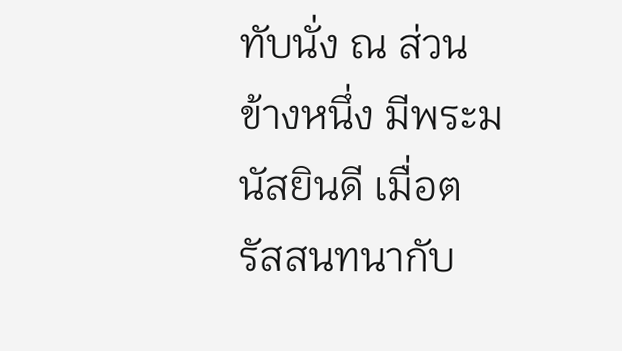ทับนั่ง ณ ส่วนข้างหนึ่ง มีพระมนัสยินดี เมื่อตรัสสนทนากับ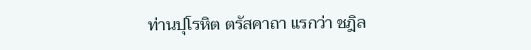ท่านปุโรหิต ตรัสคาถา แรกว่า ชฎิล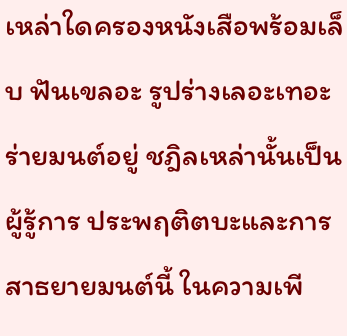เหล่าใดครองหนังเสือพร้อมเล็บ ฟันเขลอะ รูปร่างเลอะเทอะ ร่ายมนต์อยู่ ชฎิลเหล่านั้นเป็นผู้รู้การ ประพฤติตบะและการสาธยายมนต์นี้ ในความเพี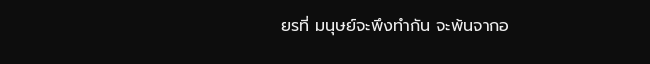ยรที่ มนุษย์จะพึงทำกัน จะพ้นจากอ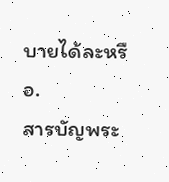บายได้ละหรือ.
สารบัญพระ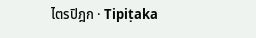ไตรปิฎก · Tipiṭaka